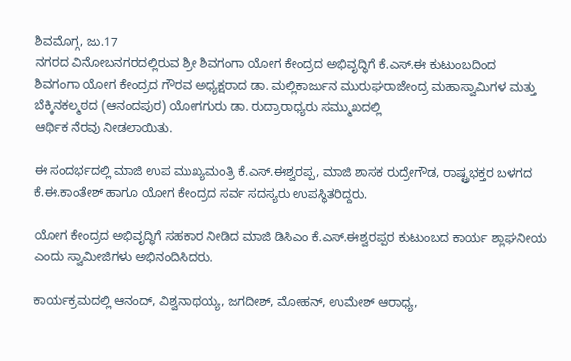ಶಿವಮೊಗ್ಗ, ಜು.17
ನಗರದ ವಿನೋಬನಗರದಲ್ಲಿರುವ ಶ್ರೀ ಶಿವಗಂಗಾ ಯೋಗ ಕೇಂದ್ರದ ಅಭಿವೃದ್ಧಿಗೆ ಕೆ.ಎಸ್.ಈ ಕುಟುಂಬದಿಂದ
ಶಿವಗಂಗಾ ಯೋಗ ಕೇಂದ್ರದ ಗೌರವ ಅಧ್ಯಕ್ಷರಾದ ಡಾ. ಮಲ್ಲಿಕಾರ್ಜುನ ಮುರುಘರಾಜೇಂದ್ರ ಮಹಾಸ್ವಾಮಿಗಳ ಮತ್ತು ಬೆಕ್ಕಿನಕಲ್ಮಠದ (ಆನಂದಪುರ) ಯೋಗಗುರು ಡಾ. ರುದ್ರಾರಾಧ್ಯರು ಸಮ್ಮುಖದಲ್ಲಿ
ಆರ್ಥಿಕ ನೆರವು ನೀಡಲಾಯಿತು.

ಈ ಸಂದರ್ಭದಲ್ಲಿ ಮಾಜಿ ಉಪ ಮುಖ್ಯಮಂತ್ರಿ ಕೆ.ಎಸ್.ಈಶ್ವರಪ್ಪ, ಮಾಜಿ ಶಾಸಕ ರುದ್ರೇಗೌಡ, ರಾಷ್ಟ್ರಭಕ್ತರ ಬಳಗದ ಕೆ.ಈ.ಕಾಂತೇಶ್ ಹಾಗೂ ಯೋಗ ಕೇಂದ್ರದ ಸರ್ವ ಸದಸ್ಯರು ಉಪಸ್ಥಿತರಿದ್ದರು.

ಯೋಗ ಕೇಂದ್ರದ ಅಭಿವೃದ್ಧಿಗೆ ಸಹಕಾರ ನೀಡಿದ ಮಾಜಿ ಡಿಸಿಎಂ ಕೆ.ಎಸ್.ಈಶ್ವರಪ್ಪರ ಕುಟುಂಬದ ಕಾರ್ಯ ಶ್ಲಾಘನೀಯ ಎಂದು ಸ್ವಾಮೀಜಿಗಳು ಅಭಿನಂದಿಸಿದರು.

ಕಾರ್ಯಕ್ರಮದಲ್ಲಿ ಆನಂದ್, ವಿಶ್ವನಾಥಯ್ಯ, ಜಗದೀಶ್, ಮೋಹನ್, ಉಮೇಶ್ ಆರಾಧ್ಯ,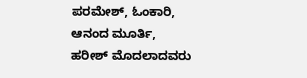ಪರಮೇಶ್, ಓಂಕಾರಿ, ಆನಂದ ಮೂರ್ತಿ, ಹರೀಶ್ ಮೊದಲಾದವರು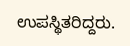ಉಪಸ್ಥಿತರಿದ್ದರು.